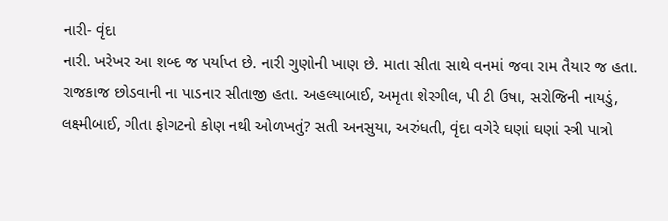નારી- વૃંદા
નારી. ખરેખર આ શબ્દ જ પર્યાપ્ત છે. નારી ગુણોની ખાણ છે. માતા સીતા સાથે વનમાં જવા રામ તૈયાર જ હતા. રાજકાજ છોડવાની ના પાડનાર સીતાજી હતા. અહલ્યાબાઈ, અમૃતા શેરગીલ, પી ટી ઉષા, સરોજિની નાયડું, લક્ષ્મીબાઈ, ગીતા ફોગટનો કોણ નથી ઓળખતું? સતી અનસુયા, અરુંધતી, વૃંદા વગેરે ઘણાં ઘણાં સ્ત્રી પાત્રો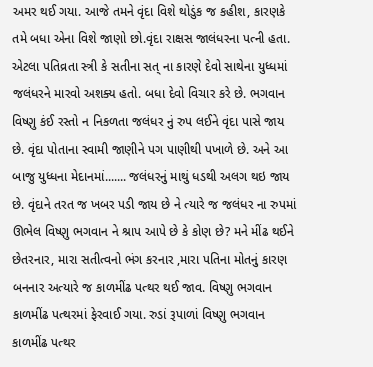અમર થઈ ગયા. આજે તમને વૃંદા વિશે થોડુંક જ કહીશ, કારણકે તમે બધા એના વિશે જાણો છો.વૃંદા રાક્ષસ જાલંધરના પત્ની હતા. એટલા પતિવ્રતા સ્ત્રી કે સતીના સત્ ના કારણે દેવો સાથેના યુધ્ધમાં જલંધરને મારવો અશક્ય હતો. બધા દેવો વિચાર કરે છે. ભગવાન વિષ્ણુ કંઈ રસ્તો ન નિકળતા જલંધર નું રુપ લઈને વૃંદા પાસે જાય છે. વૃંદા પોતાના સ્વામી જાણીને પગ પાણીથી પખાળે છે. અને આ બાજુ યુધ્ધના મેદાનમાં....... જલંધરનું માથું ધડથી અલગ થઇ જાય છે. વૃંદાને તરત જ ખબર પડી જાય છે ને ત્યારે જ જલંધર ના રુપમાં ઊભેલ વિષ્ણુ ભગવાન ને શ્રાપ આપે છે કે કોણ છે? મને મીંઢ થઈને છેતરનાર, મારા સતીત્વનો ભંગ કરનાર ,મારા પતિના મોતનું કારણ બનનાર અત્યારે જ કાળમીંઢ પત્થર થઈ જાવ. વિષ્ણુ ભગવાન કાળમીંઢ પત્થરમાં ફેરવાઈ ગયા. રુડાં રૂપાળાં વિષ્ણુ ભગવાન કાળમીંઢ પત્થર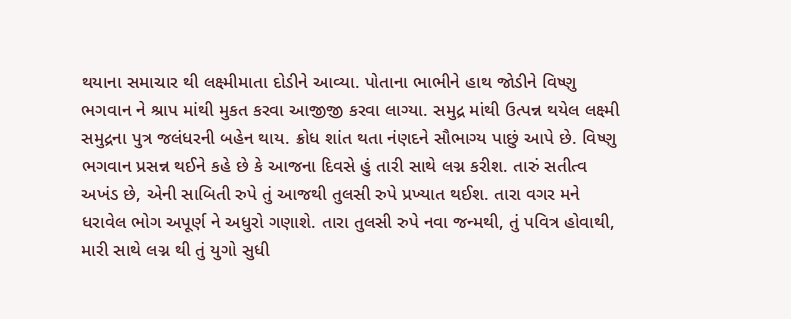થયાના સમાચાર થી લક્ષ્મીમાતા દોડીને આવ્યા. પોતાના ભાભીને હાથ જોડીને વિષ્ણુ ભગવાન ને શ્રાપ માંથી મુકત કરવા આજીજી કરવા લાગ્યા. સમુદ્ર માંથી ઉત્પન્ન થયેલ લક્ષ્મી સમુદ્રના પુત્ર જલંધરની બહેન થાય. ક્રોધ શાંત થતા નંણદને સૌભાગ્ય પાછું આપે છે. વિષ્ણુ ભગવાન પ્રસન્ન થઈને કહે છે કે આજના દિવસે હું તારી સાથે લગ્ન કરીશ. તારું સતીત્વ અખંડ છે, એની સાબિતી રુપે તું આજથી તુલસી રુપે પ્રખ્યાત થઈશ. તારા વગર મને ધરાવેલ ભોગ અપૂર્ણ ને અધુરો ગણાશે. તારા તુલસી રુપે નવા જન્મથી, તું પવિત્ર હોવાથી, મારી સાથે લગ્ન થી તું યુગો સુધી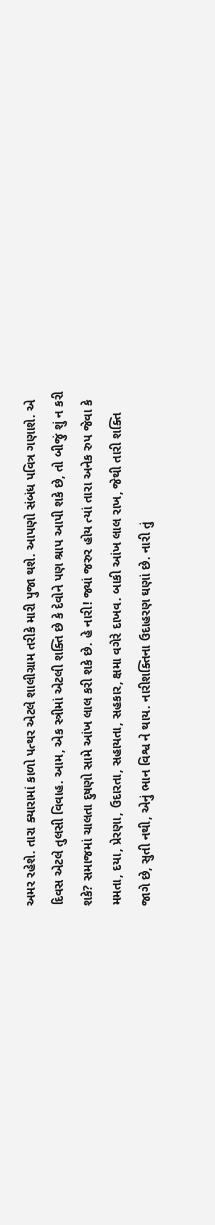અમર રહેશે. તારા ક્યારામાં કાળો પત્થર એટલે શાલીગ્રામ તરીકે મારી પુજા થશે. આપણો સંબંધ પવિત્ર ગણાશે. એ દિવસ એટલે તુલસી વિવાહ. આમ, એક સ્ત્રીમાં એટલી શક્તિ છે કે દેવોને પણ શ્રાપ આપી શકે છે, તો બીજું શું ન કરી શકે? સમાજમાં ચાલતા દુષણો સામે આંખ લાલ કરી શકે છે. હે નારી! જ્યાં જરુર હોય ત્યાં તારા અનેક રુપ જેવા કે મમતા, દયા, પ્રેરણા, ઉદારતા, સહાયતા, સહકાર, ક્ષમા વગેરે દાખવ. બાકી આંખ લાલ રાખ, જેથી તારી શક્તિ જાગે છે, સુતી નથી, એનું ભાન વિશ્વ ને થાય. નારીશક્તિના ઉદાહરણ ઘણાં છે. નારી તું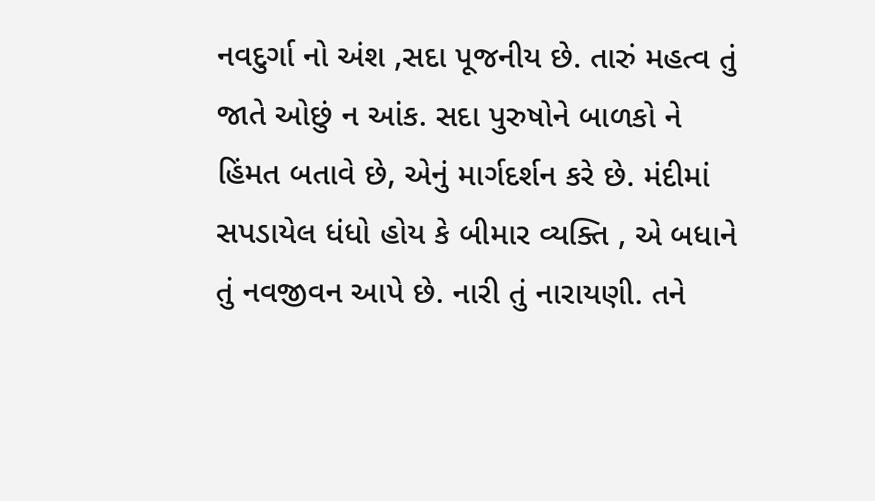નવદુર્ગા નો અંશ ,સદા પૂજનીય છે. તારું મહત્વ તું જાતે ઓછું ન આંક. સદા પુરુષોને બાળકો ને હિંમત બતાવે છે, એનું માર્ગદર્શન કરે છે. મંદીમાં સપડાયેલ ધંધો હોય કે બીમાર વ્યક્તિ , એ બધાને તું નવજીવન આપે છે. નારી તું નારાયણી. તને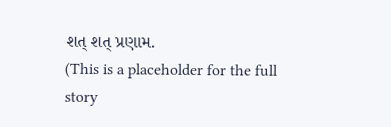શત્ શત્ પ્રણામ.
(This is a placeholder for the full story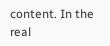content. In the real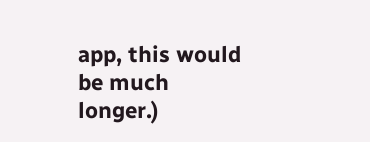app, this would be much longer.)